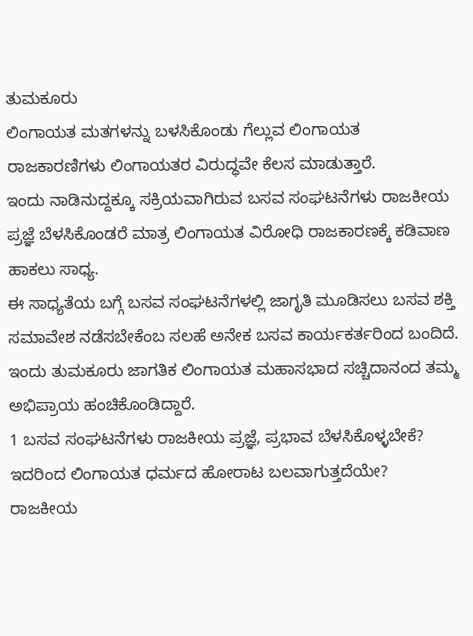ತುಮಕೂರು
ಲಿಂಗಾಯತ ಮತಗಳನ್ನು ಬಳಸಿಕೊಂಡು ಗೆಲ್ಲುವ ಲಿಂಗಾಯತ ರಾಜಕಾರಣಿಗಳು ಲಿಂಗಾಯತರ ವಿರುದ್ಧವೇ ಕೆಲಸ ಮಾಡುತ್ತಾರೆ.
ಇಂದು ನಾಡಿನುದ್ದಕ್ಕೂ ಸಕ್ರಿಯವಾಗಿರುವ ಬಸವ ಸಂಘಟನೆಗಳು ರಾಜಕೀಯ ಪ್ರಜ್ಞೆ ಬೆಳಸಿಕೊಂಡರೆ ಮಾತ್ರ ಲಿಂಗಾಯತ ವಿರೋಧಿ ರಾಜಕಾರಣಕ್ಕೆ ಕಡಿವಾಣ ಹಾಕಲು ಸಾಧ್ಯ.
ಈ ಸಾಧ್ಯತೆಯ ಬಗ್ಗೆ ಬಸವ ಸಂಘಟನೆಗಳಲ್ಲಿ ಜಾಗೃತಿ ಮೂಡಿಸಲು ಬಸವ ಶಕ್ತಿ ಸಮಾವೇಶ ನಡೆಸಬೇಕೆಂಬ ಸಲಹೆ ಅನೇಕ ಬಸವ ಕಾರ್ಯಕರ್ತರಿಂದ ಬಂದಿದೆ.
ಇಂದು ತುಮಕೂರು ಜಾಗತಿಕ ಲಿಂಗಾಯತ ಮಹಾಸಭಾದ ಸಚ್ಚಿದಾನಂದ ತಮ್ಮ ಅಭಿಪ್ರಾಯ ಹಂಚಿಕೊಂಡಿದ್ದಾರೆ.
1 ಬಸವ ಸಂಘಟನೆಗಳು ರಾಜಕೀಯ ಪ್ರಜ್ಞೆ, ಪ್ರಭಾವ ಬೆಳಸಿಕೊಳ್ಳಬೇಕೆ? ಇದರಿಂದ ಲಿಂಗಾಯತ ಧರ್ಮದ ಹೋರಾಟ ಬಲವಾಗುತ್ತದೆಯೇ?
ರಾಜಕೀಯ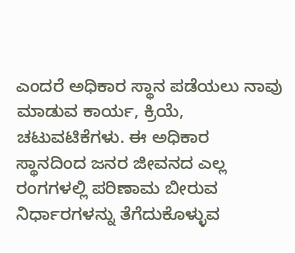ಎಂದರೆ ಅಧಿಕಾರ ಸ್ಥಾನ ಪಡೆಯಲು ನಾವು ಮಾಡುವ ಕಾರ್ಯ, ಕ್ರಿಯೆ, ಚಟುವಟಿಕೆಗಳು. ಈ ಅಧಿಕಾರ ಸ್ಥಾನದಿಂದ ಜನರ ಜೀವನದ ಎಲ್ಲ ರಂಗಗಳಲ್ಲಿ ಪರಿಣಾಮ ಬೀರುವ ನಿರ್ಧಾರಗಳನ್ನು ತೆಗೆದುಕೊಳ್ಳುವ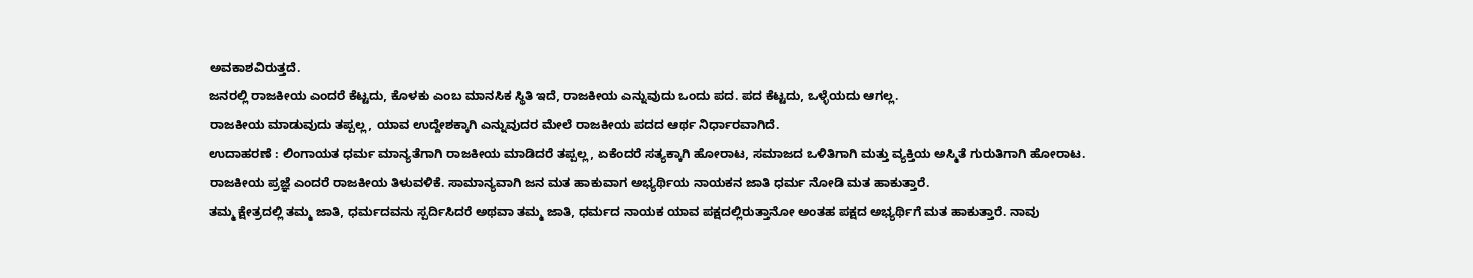ಅವಕಾಶವಿರುತ್ತದೆ.
ಜನರಲ್ಲಿ ರಾಜಕೀಯ ಎಂದರೆ ಕೆಟ್ಟದು, ಕೊಳಕು ಎಂಬ ಮಾನಸಿಕ ಸ್ಥಿತಿ ಇದೆ, ರಾಜಕೀಯ ಎನ್ನುವುದು ಒಂದು ಪದ. ಪದ ಕೆಟ್ಟದು, ಒಳ್ಳೆಯದು ಆಗಲ್ಲ.
ರಾಜಕೀಯ ಮಾಡುವುದು ತಪ್ಪಲ್ಲ, ಯಾವ ಉದ್ದೇಶಕ್ಕಾಗಿ ಎನ್ನುವುದರ ಮೇಲೆ ರಾಜಕೀಯ ಪದದ ಆರ್ಥ ನಿರ್ಧಾರವಾಗಿದೆ.
ಉದಾಹರಣೆ : ಲಿಂಗಾಯತ ಧರ್ಮ ಮಾನ್ಯತೆಗಾಗಿ ರಾಜಕೀಯ ಮಾಡಿದರೆ ತಪ್ಪಲ್ಲ, ಏಕೆಂದರೆ ಸತ್ಯಕ್ಕಾಗಿ ಹೋರಾಟ, ಸಮಾಜದ ಒಳಿತಿಗಾಗಿ ಮತ್ತು ವ್ಯಕ್ತಿಯ ಅಸ್ಮಿತೆ ಗುರುತಿಗಾಗಿ ಹೋರಾಟ.
ರಾಜಕೀಯ ಪ್ರಜ್ಞೆ ಎಂದರೆ ರಾಜಕೀಯ ತಿಳುವಳಿಕೆ. ಸಾಮಾನ್ಯವಾಗಿ ಜನ ಮತ ಹಾಕುವಾಗ ಅಭ್ಯರ್ಥಿಯ ನಾಯಕನ ಜಾತಿ ಧರ್ಮ ನೋಡಿ ಮತ ಹಾಕುತ್ತಾರೆ.
ತಮ್ಮ ಕ್ಷೇತ್ರದಲ್ಲಿ ತಮ್ಮ ಜಾತಿ, ಧರ್ಮದವನು ಸ್ಪರ್ದಿಸಿದರೆ ಅಥವಾ ತಮ್ಮ ಜಾತಿ, ಧರ್ಮದ ನಾಯಕ ಯಾವ ಪಕ್ಷದಲ್ಲಿರುತ್ತಾನೋ ಅಂತಹ ಪಕ್ಷದ ಅಭ್ಯರ್ಥಿಗೆ ಮತ ಹಾಕುತ್ತಾರೆ. ನಾವು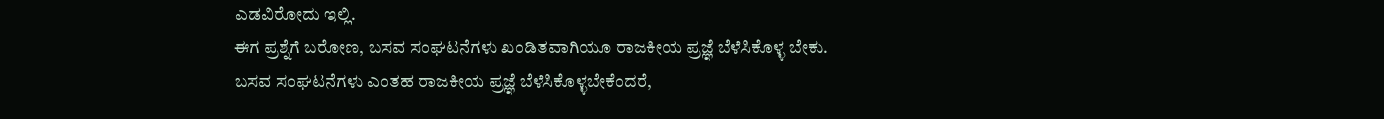ಎಡವಿರೋದು ಇಲ್ಲಿ.
ಈಗ ಪ್ರಶ್ನೆಗೆ ಬರೋಣ, ಬಸವ ಸಂಘಟನೆಗಳು ಖಂಡಿತವಾಗಿಯೂ ರಾಜಕೀಯ ಪ್ರಜ್ಞೆ ಬೆಳೆಸಿಕೊಳ್ಳ ಬೇಕು.
ಬಸವ ಸಂಘಟನೆಗಳು ಎಂತಹ ರಾಜಕೀಯ ಪ್ರಜ್ಞೆ ಬೆಳೆಸಿಕೊಳ್ಳಬೇಕೆಂದರೆ,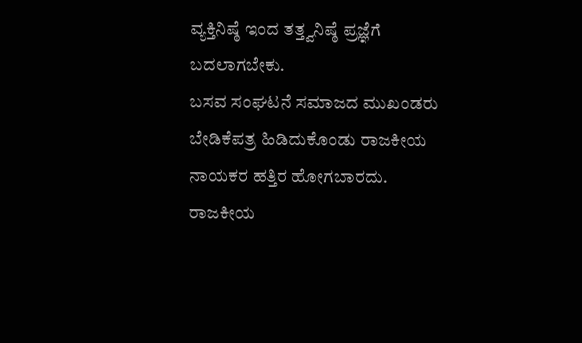ವ್ಯಕ್ತಿನಿಷ್ಠೆ ಇಂದ ತತ್ತ್ವನಿಷ್ಠೆ ಪ್ರಜ್ಞೆಗೆ ಬದಲಾಗಬೇಕು.
ಬಸವ ಸಂಘಟನೆ ಸಮಾಜದ ಮುಖಂಡರು ಬೇಡಿಕೆಪತ್ರ ಹಿಡಿದುಕೊಂಡು ರಾಜಕೀಯ ನಾಯಕರ ಹತ್ತಿರ ಹೋಗಬಾರದು.
ರಾಜಕೀಯ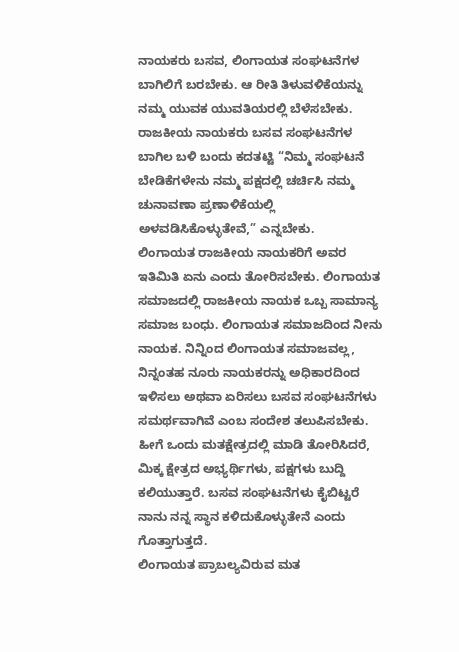ನಾಯಕರು ಬಸವ, ಲಿಂಗಾಯತ ಸಂಘಟನೆಗಳ ಬಾಗಿಲಿಗೆ ಬರಬೇಕು. ಆ ರೀತಿ ತಿಳುವಳಿಕೆಯನ್ನು ನಮ್ಮ ಯುವಕ ಯುವತಿಯರಲ್ಲಿ ಬೆಳೆಸಬೇಕು.
ರಾಜಕೀಯ ನಾಯಕರು ಬಸವ ಸಂಘಟನೆಗಳ ಬಾಗಿಲ ಬಳಿ ಬಂದು ಕದತಟ್ಟಿ “ನಿಮ್ಮ ಸಂಘಟನೆ ಬೇಡಿಕೆಗಳೇನು ನಮ್ಮ ಪಕ್ಷದಲ್ಲಿ ಚರ್ಚಿಸಿ ನಮ್ಮ ಚುನಾವಣಾ ಪ್ರಣಾಳಿಕೆಯಲ್ಲಿ ಅಳವಡಿಸಿಕೊಳ್ಳುತೇವೆ,” ಎನ್ನಬೇಕು.
ಲಿಂಗಾಯತ ರಾಜಕೀಯ ನಾಯಕರಿಗೆ ಅವರ ಇತಿಮಿತಿ ಏನು ಎಂದು ತೋರಿಸಬೇಕು. ಲಿಂಗಾಯತ ಸಮಾಜದಲ್ಲಿ ರಾಜಕೀಯ ನಾಯಕ ಒಬ್ಬ ಸಾಮಾನ್ಯ ಸಮಾಜ ಬಂಧು. ಲಿಂಗಾಯತ ಸಮಾಜದಿಂದ ನೀನು ನಾಯಕ. ನಿನ್ನಿಂದ ಲಿಂಗಾಯತ ಸಮಾಜವಲ್ಲ, ನಿನ್ನಂತಹ ನೂರು ನಾಯಕರನ್ನು ಅಧಿಕಾರದಿಂದ ಇಳಿಸಲು ಅಥವಾ ಏರಿಸಲು ಬಸವ ಸಂಘಟನೆಗಳು ಸಮರ್ಥವಾಗಿವೆ ಎಂಬ ಸಂದೇಶ ತಲುಪಿಸಬೇಕು.
ಹೀಗೆ ಒಂದು ಮತಕ್ಷೇತ್ರದಲ್ಲಿ ಮಾಡಿ ತೋರಿಸಿದರೆ, ಮಿಕ್ಕ ಕ್ಷೇತ್ರದ ಅಭ್ಯರ್ಥಿಗಳು, ಪಕ್ಷಗಳು ಬುದ್ದಿ ಕಲಿಯುತ್ತಾರೆ. ಬಸವ ಸಂಘಟನೆಗಳು ಕೈಬಿಟ್ಟರೆ ನಾನು ನನ್ನ ಸ್ಥಾನ ಕಳಿದುಕೊಳ್ಳುತೇನೆ ಎಂದು ಗೊತ್ತಾಗುತ್ತದೆ.
ಲಿಂಗಾಯತ ಪ್ರಾಬಲ್ಯವಿರುವ ಮತ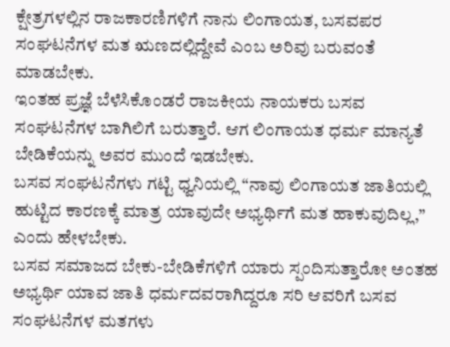ಕ್ಷೇತ್ರಗಳಲ್ಲಿನ ರಾಜಕಾರಣಿಗಳಿಗೆ ನಾನು ಲಿಂಗಾಯತ, ಬಸವಪರ ಸಂಘಟನೆಗಳ ಮತ ಋಣದಲ್ಲಿದ್ದೇವೆ ಎಂಬ ಅರಿವು ಬರುವಂತೆ ಮಾಡಬೇಕು.
ಇಂತಹ ಪ್ರಜ್ಞೆ ಬೆಳೆಸಿಕೊಂಡರೆ ರಾಜಕೀಯ ನಾಯಕರು ಬಸವ ಸಂಘಟನೆಗಳ ಬಾಗಿಲಿಗೆ ಬರುತ್ತಾರೆ. ಆಗ ಲಿಂಗಾಯತ ಧರ್ಮ ಮಾನ್ಯತೆ ಬೇಡಿಕೆಯನ್ನು ಅವರ ಮುಂದೆ ಇಡಬೇಕು.
ಬಸವ ಸಂಘಟನೆಗಳು ಗಟ್ಟಿ ಧ್ವನಿಯಲ್ಲಿ “ನಾವು ಲಿಂಗಾಯತ ಜಾತಿಯಲ್ಲಿ ಹುಟ್ಟಿದ ಕಾರಣಕ್ಕೆ ಮಾತ್ರ ಯಾವುದೇ ಅಭ್ಯರ್ಥಿಗೆ ಮತ ಹಾಕುವುದಿಲ್ಲ,” ಎಂದು ಹೇಳಬೇಕು.
ಬಸವ ಸಮಾಜದ ಬೇಕು-ಬೇಡಿಕೆಗಳಿಗೆ ಯಾರು ಸ್ಪಂದಿಸುತ್ತಾರೋ ಅಂತಹ ಅಭ್ಯರ್ಥಿ ಯಾವ ಜಾತಿ ಧರ್ಮದವರಾಗಿದ್ದರೂ ಸರಿ ಆವರಿಗೆ ಬಸವ ಸಂಘಟನೆಗಳ ಮತಗಳು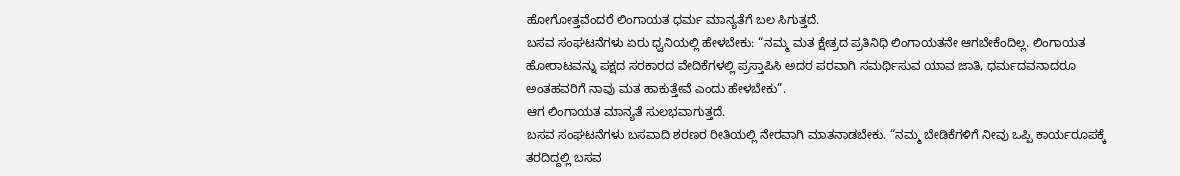ಹೋಗೋತ್ತವೆಂದರೆ ಲಿಂಗಾಯತ ಧರ್ಮ ಮಾನ್ಯತೆಗೆ ಬಲ ಸಿಗುತ್ತದೆ.
ಬಸವ ಸಂಘಟನೆಗಳು ಏರು ಧ್ವನಿಯಲ್ಲಿ ಹೇಳಬೇಕು: “ನಮ್ಮ ಮತ ಕ್ಷೇತ್ರದ ಪ್ರತಿನಿಧಿ ಲಿಂಗಾಯತನೇ ಆಗಬೇಕೆಂದಿಲ್ಲ. ಲಿಂಗಾಯತ ಹೋರಾಟವನ್ನು ಪಕ್ಷದ ಸರಕಾರದ ವೇದಿಕೆಗಳಲ್ಲಿ ಪ್ರಸ್ತಾಪಿಸಿ ಅದರ ಪರವಾಗಿ ಸಮರ್ಥಿಸುವ ಯಾವ ಜಾತಿ, ಧರ್ಮದವನಾದರೂ ಅಂತಹವರಿಗೆ ನಾವು ಮತ ಹಾಕುತ್ತೇವೆ ಎಂದು ಹೇಳಬೇಕು”.
ಆಗ ಲಿಂಗಾಯತ ಮಾನ್ಯತೆ ಸುಲಭವಾಗುತ್ತದೆ.
ಬಸವ ಸಂಘಟನೆಗಳು ಬಸವಾದಿ ಶರಣರ ರೀತಿಯಲ್ಲಿ ನೇರವಾಗಿ ಮಾತನಾಡಬೇಕು. “ನಮ್ಮ ಬೇಡಿಕೆಗಳಿಗೆ ನೀವು ಒಪ್ಪಿ ಕಾರ್ಯರೂಪಕ್ಕೆ ತರದಿದ್ದಲ್ಲಿ ಬಸವ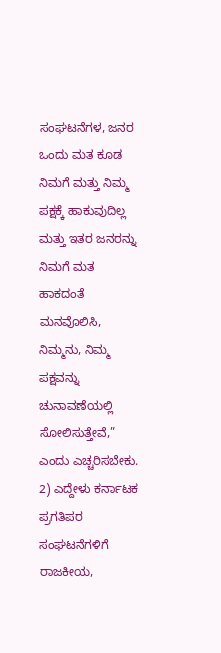ಸಂಘಟನೆಗಳ, ಜನರ ಒಂದು ಮತ ಕೂಡ ನಿಮಗೆ ಮತ್ತು ನಿಮ್ಮ ಪಕ್ಷಕ್ಕೆ ಹಾಕುವುದಿಲ್ಲ ಮತ್ತು ಇತರ ಜನರನ್ನು ನಿಮಗೆ ಮತ ಹಾಕದಂತೆ ಮನವೊಲಿಸಿ, ನಿಮ್ಮನು, ನಿಮ್ಮ ಪಕ್ಷವನ್ನು ಚುನಾವಣೆಯಲ್ಲಿ ಸೋಲಿಸುತ್ತೇವೆ,” ಎಂದು ಎಚ್ಚರಿಸಬೇಕು.
2) ಎದ್ದೇಳು ಕರ್ನಾಟಕ ಪ್ರಗತಿಪರ ಸಂಘಟನೆಗಳಿಗೆ ರಾಜಕೀಯ,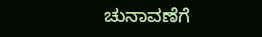ಚುನಾವಣೆಗೆ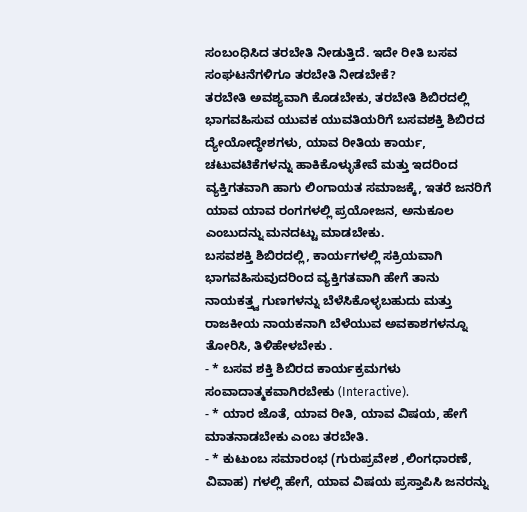ಸಂಬಂಧಿಸಿದ ತರಬೇತಿ ನೀಡುತ್ತಿದೆ. ಇದೇ ರೀತಿ ಬಸವ ಸಂಘಟನೆಗಳಿಗೂ ತರಬೇತಿ ನೀಡಬೇಕೆ?
ತರಬೇತಿ ಅವಶ್ಯವಾಗಿ ಕೊಡಬೇಕು, ತರಬೇತಿ ಶಿಬಿರದಲ್ಲಿ ಭಾಗವಹಿಸುವ ಯುವಕ ಯುವತಿಯರಿಗೆ ಬಸವಶಕ್ತಿ ಶಿಬಿರದ ದ್ಯೇಯೋದ್ಧೇಶಗಳು, ಯಾವ ರೀತಿಯ ಕಾರ್ಯ, ಚಟುವಟಿಕೆಗಳನ್ನು ಹಾಕಿಕೊಳ್ಳುತೇವೆ ಮತ್ತು ಇದರಿಂದ ವ್ಯಕ್ತಿಗತವಾಗಿ ಹಾಗು ಲಿಂಗಾಯತ ಸಮಾಜಕ್ಕೆ, ಇತರೆ ಜನರಿಗೆ ಯಾವ ಯಾವ ರಂಗಗಳಲ್ಲಿ ಪ್ರಯೋಜನ, ಅನುಕೂಲ ಎಂಬುದನ್ನು ಮನದಟ್ಟು ಮಾಡಬೇಕು.
ಬಸವಶಕ್ತಿ ಶಿಬಿರದಲ್ಲಿ, ಕಾರ್ಯಗಳಲ್ಲಿ ಸಕ್ರಿಯವಾಗಿ ಭಾಗವಹಿಸುವುದರಿಂದ ವ್ಯಕ್ತಿಗತವಾಗಿ ಹೇಗೆ ತಾನು ನಾಯಕತ್ತ್ವ ಗುಣಗಳನ್ನು ಬೆಳೆಸಿಕೊಳ್ಳಬಹುದು ಮತ್ತು ರಾಜಕೀಯ ನಾಯಕನಾಗಿ ಬೆಳೆಯುವ ಅವಕಾಶಗಳನ್ನೂ ತೋರಿಸಿ, ತಿಳಿಹೇಳಬೇಕು .
- * ಬಸವ ಶಕ್ತಿ ಶಿಬಿರದ ಕಾರ್ಯಕ್ರಮಗಳು ಸಂವಾದಾತ್ಮಕವಾಗಿರಬೇಕು (Interactive).
- * ಯಾರ ಜೊತೆ, ಯಾವ ರೀತಿ, ಯಾವ ವಿಷಯ, ಹೇಗೆ ಮಾತನಾಡಬೇಕು ಎಂಬ ತರಬೇತಿ.
- * ಕುಟುಂಬ ಸಮಾರಂಭ (ಗುರುಪ್ರವೇಶ ,ಲಿಂಗಧಾರಣೆ, ವಿವಾಹ) ಗಳಲ್ಲಿ ಹೇಗೆ, ಯಾವ ವಿಷಯ ಪ್ರಸ್ತಾಪಿಸಿ ಜನರನ್ನು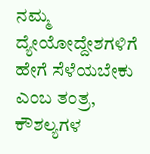ನಮ್ಮ ದ್ಯೇಯೋದ್ದೇಶಗಳಿಗೆ ಹೇಗೆ ಸೆಳೆಯಬೇಕು ಎಂಬ ತಂತ್ರ, ಕೌಶಲ್ಯಗಳ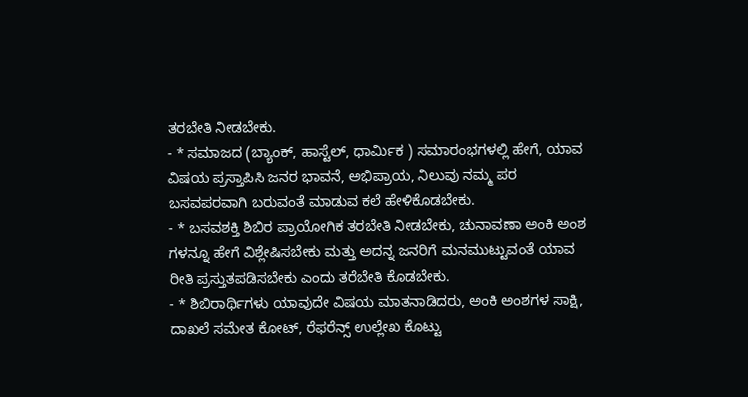ತರಬೇತಿ ನೀಡಬೇಕು.
- * ಸಮಾಜದ (ಬ್ಯಾಂಕ್, ಹಾಸ್ಟೆಲ್, ಧಾರ್ಮಿಕ ) ಸಮಾರಂಭಗಳಲ್ಲಿ ಹೇಗೆ, ಯಾವ ವಿಷಯ ಪ್ರಸ್ತಾಪಿಸಿ ಜನರ ಭಾವನೆ, ಅಭಿಪ್ರಾಯ, ನಿಲುವು ನಮ್ಮ ಪರ ಬಸವಪರವಾಗಿ ಬರುವಂತೆ ಮಾಡುವ ಕಲೆ ಹೇಳಿಕೊಡಬೇಕು.
- * ಬಸವಶಕ್ತಿ ಶಿಬಿರ ಪ್ರಾಯೋಗಿಕ ತರಬೇತಿ ನೀಡಬೇಕು, ಚುನಾವಣಾ ಅಂಕಿ ಅಂಶ ಗಳನ್ನೂ ಹೇಗೆ ವಿಶ್ಲೇಷಿಸಬೇಕು ಮತ್ತು ಅದನ್ನ ಜನರಿಗೆ ಮನಮುಟ್ಟುವಂತೆ ಯಾವ ರೀತಿ ಪ್ರಸ್ತುತಪಡಿಸಬೇಕು ಎಂದು ತರೆಬೇತಿ ಕೊಡಬೇಕು.
- * ಶಿಬಿರಾರ್ಥಿಗಳು ಯಾವುದೇ ವಿಷಯ ಮಾತನಾಡಿದರು, ಅಂಕಿ ಅಂಶಗಳ ಸಾಕ್ಷಿ, ದಾಖಲೆ ಸಮೇತ ಕೋಟ್, ರೆಫರೆನ್ಸ್ ಉಲ್ಲೇಖ ಕೊಟ್ಟು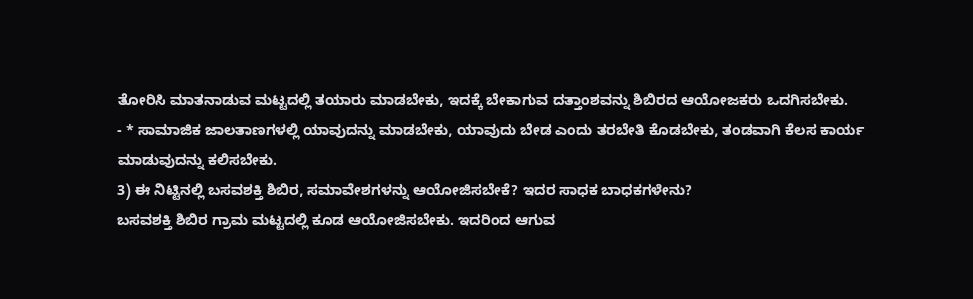ತೋರಿಸಿ ಮಾತನಾಡುವ ಮಟ್ಟದಲ್ಲಿ ತಯಾರು ಮಾಡಬೇಕು, ಇದಕ್ಕೆ ಬೇಕಾಗುವ ದತ್ತಾಂಶವನ್ನು ಶಿಬಿರದ ಆಯೋಜಕರು ಒದಗಿಸಬೇಕು.
- * ಸಾಮಾಜಿಕ ಜಾಲತಾಣಗಳಲ್ಲಿ ಯಾವುದನ್ನು ಮಾಡಬೇಕು, ಯಾವುದು ಬೇಡ ಎಂದು ತರಬೇತಿ ಕೊಡಬೇಕು, ತಂಡವಾಗಿ ಕೆಲಸ ಕಾರ್ಯ ಮಾಡುವುದನ್ನು ಕಲಿಸಬೇಕು.
3) ಈ ನಿಟ್ಟಿನಲ್ಲಿ ಬಸವಶಕ್ತಿ ಶಿಬಿರ, ಸಮಾವೇಶಗಳನ್ನು ಆಯೋಜಿಸಬೇಕೆ? ಇದರ ಸಾಧಕ ಬಾಧಕಗಳೇನು?
ಬಸವಶಕ್ತಿ ಶಿಬಿರ ಗ್ರಾಮ ಮಟ್ಟದಲ್ಲಿ ಕೂಡ ಆಯೋಜಿಸಬೇಕು. ಇದರಿಂದ ಆಗುವ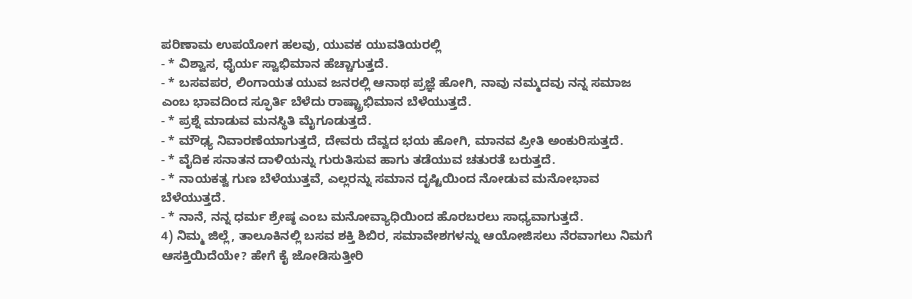ಪರಿಣಾಮ ಉಪಯೋಗ ಹಲವು, ಯುವಕ ಯುವತಿಯರಲ್ಲಿ
- * ವಿಶ್ವಾಸ, ಧೈರ್ಯ ಸ್ವಾಭಿಮಾನ ಹೆಚ್ಚಾಗುತ್ತದೆ.
- * ಬಸವಪರ, ಲಿಂಗಾಯತ ಯುವ ಜನರಲ್ಲಿ ಆನಾಥ ಪ್ರಜ್ಞೆ ಹೋಗಿ, ನಾವು ನಮ್ಮದವು ನನ್ನ ಸಮಾಜ ಎಂಬ ಭಾವದಿಂದ ಸ್ಫೂರ್ತಿ ಬೆಳೆದು ರಾಷ್ಟ್ರಾಭಿಮಾನ ಬೆಳೆಯುತ್ತದೆ.
- * ಪ್ರಶ್ನೆ ಮಾಡುವ ಮನಸ್ಥಿತಿ ಮೈಗೂಡುತ್ತದೆ.
- * ಮೌಢ್ಯ ನಿವಾರಣೆಯಾಗುತ್ತದೆ, ದೇವರು ದೆವ್ವದ ಭಯ ಹೋಗಿ, ಮಾನವ ಪ್ರೀತಿ ಅಂಕುರಿಸುತ್ತದೆ.
- * ವೈದಿಕ ಸನಾತನ ದಾಳಿಯನ್ನು ಗುರುತಿಸುವ ಹಾಗು ತಡೆಯುವ ಚತುರತೆ ಬರುತ್ತದೆ.
- * ನಾಯಕತ್ವ ಗುಣ ಬೆಳೆಯುತ್ತವೆ, ಎಲ್ಲರನ್ನು ಸಮಾನ ದೃಷ್ಟಿಯಿಂದ ನೋಡುವ ಮನೋಭಾವ ಬೆಳೆಯುತ್ತದೆ.
- * ನಾನೆ, ನನ್ನ ಧರ್ಮ ಶ್ರೇಷ್ಠ ಎಂಬ ಮನೋವ್ಯಾಧಿಯಿಂದ ಹೊರಬರಲು ಸಾಧ್ಯವಾಗುತ್ತದೆ.
4) ನಿಮ್ಮ ಜಿಲ್ಲೆ, ತಾಲೂಕಿನಲ್ಲಿ ಬಸವ ಶಕ್ತಿ ಶಿಬಿರ, ಸಮಾವೇಶಗಳನ್ನು ಆಯೋಜಿಸಲು ನೆರವಾಗಲು ನಿಮಗೆ ಆಸಕ್ತಿಯಿದೆಯೇ? ಹೇಗೆ ಕೈ ಜೋಡಿಸುತ್ತೀರಿ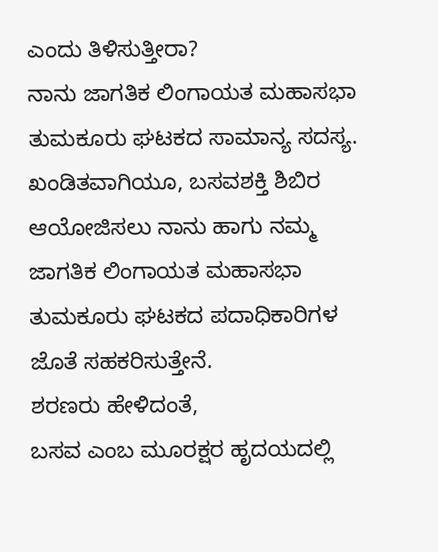ಎಂದು ತಿಳಿಸುತ್ತೀರಾ?
ನಾನು ಜಾಗತಿಕ ಲಿಂಗಾಯತ ಮಹಾಸಭಾ ತುಮಕೂರು ಘಟಕದ ಸಾಮಾನ್ಯ ಸದಸ್ಯ. ಖಂಡಿತವಾಗಿಯೂ, ಬಸವಶಕ್ತಿ ಶಿಬಿರ ಆಯೋಜಿಸಲು ನಾನು ಹಾಗು ನಮ್ಮ ಜಾಗತಿಕ ಲಿಂಗಾಯತ ಮಹಾಸಭಾ ತುಮಕೂರು ಘಟಕದ ಪದಾಧಿಕಾರಿಗಳ ಜೊತೆ ಸಹಕರಿಸುತ್ತೇನೆ.
ಶರಣರು ಹೇಳಿದಂತೆ,
ಬಸವ ಎಂಬ ಮೂರಕ್ಷರ ಹೃದಯದಲ್ಲಿ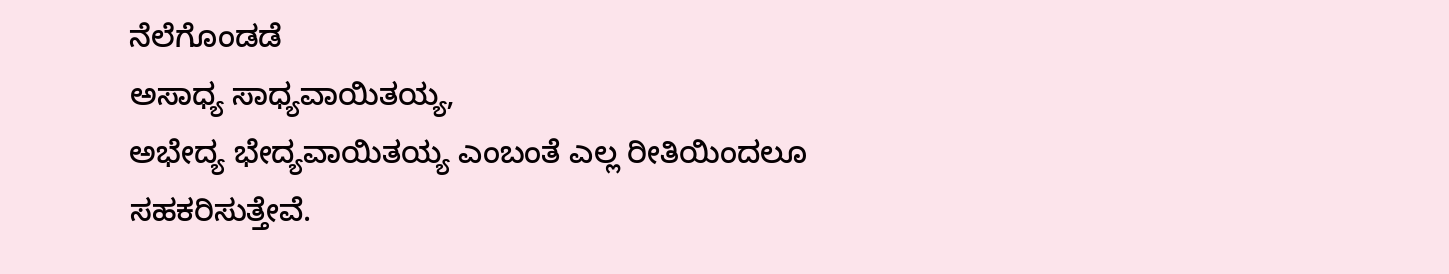ನೆಲೆಗೊಂಡಡೆ
ಅಸಾಧ್ಯ ಸಾಧ್ಯವಾಯಿತಯ್ಯ,
ಅಭೇದ್ಯ ಭೇದ್ಯವಾಯಿತಯ್ಯ ಎಂಬಂತೆ ಎಲ್ಲ ರೀತಿಯಿಂದಲೂ ಸಹಕರಿಸುತ್ತೇವೆ.